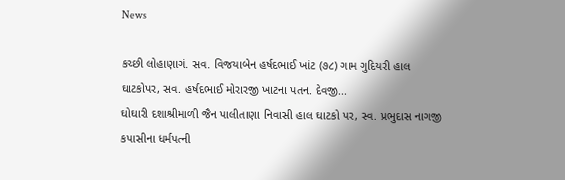News

કચ્છી લોહાણાગં. સવ. વિજયાબેન હર્ષદભાઈ ખાંટ (૭૮) ગામ ગુદિયરી હાલ ઘાટકોપર, સવ. હર્ષદભાઈ મોરારજી ખાટના પતન. દેવજી...
ઘોઘારી દશાશ્રીમાળી જૈન પાલીતાણા નિવાસી હાલ ઘાટકો પર, સ્વ. પ્રભુદાસ નાગજી કપાસીના ધર્મપત્ની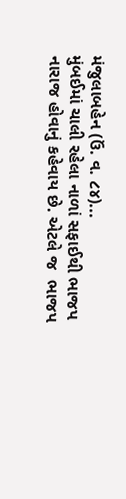મંજુલાબહેન (ઉં. વ. ૮૪)...
મુંબઈમાં ચાલી રહેલા નાળાં સફાઈથી ભાજપ નારાજ હોવાનું કહેવાય છે. એટલે જ  ભાજપ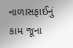નાળાસફાઈનું કામ જૂના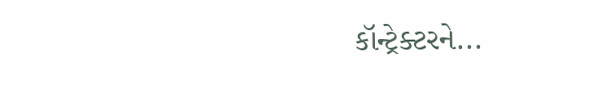કૉન્ટ્રેક્ટરને...